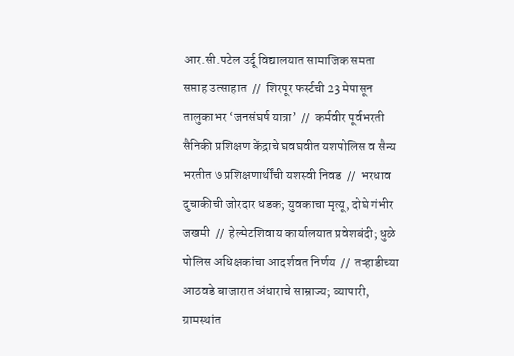आर.सी.पटेल उर्दू विद्यालयात सामाजिक समता सप्ताह उत्साहात  //  शिरपूर फर्स्टची 23 मेपासून तालुकाभर ‘जनसंघर्ष यात्रा’  //  कर्मवीर पूर्वभरती सैनिकी प्रशिक्षण केंद्राचे घवघवीत यशपोलिस व सैन्य भरतीत ७ प्रशिक्षणार्थींची यशस्वी निवड  //  भरधाव दुचाकीची जोरदार धडक; युवकाचा मृत्यू, दोघे गंभीर जखमी  //  हेल्मेटशिवाय कार्यालयात प्रवेशबंदी; धुळे पोलिस अधिक्षकांचा आदर्शवत निर्णय  //  तऱ्हाडीच्या आठवडे बाजारात अंधाराचे साम्राज्य; व्यापारी, ग्रामस्थांत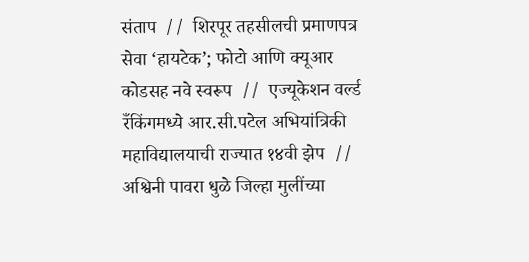संताप  //  शिरपूर तहसीलची प्रमाणपत्र सेवा ‘हायटेक’; फोटो आणि क्यूआर कोडसह नवे स्वरूप  //  एज्यूकेशन वर्ल्ड रँकिंगमध्ये आर.सी.पटेल अभियांत्रिकी महाविद्यालयाची राज्यात १४वी झेप  //  अश्विनी पावरा धुळे जिल्हा मुलींच्या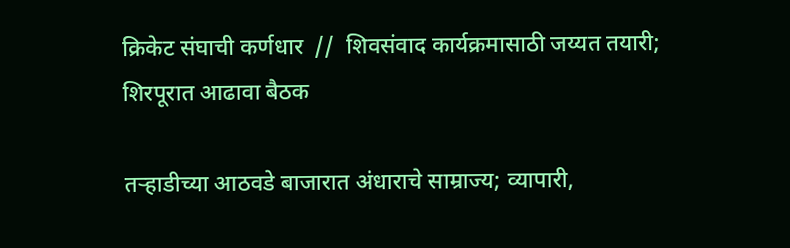क्रिकेट संघाची कर्णधार  //  शिवसंवाद कार्यक्रमासाठी जय्यत तयारी; शिरपूरात आढावा बैठक

तऱ्हाडीच्या आठवडे बाजारात अंधाराचे साम्राज्य; व्यापारी,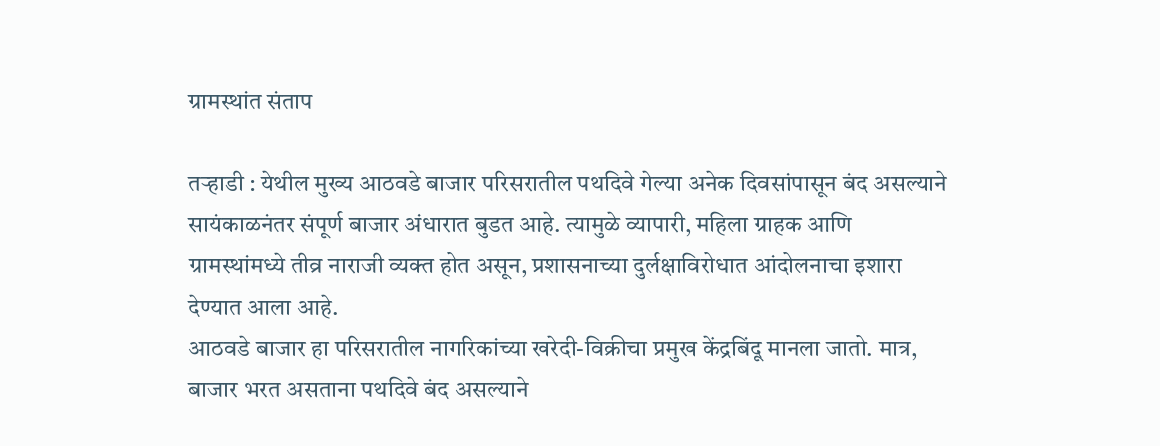ग्रामस्थांत संताप

तऱ्हाडी : येथील मुख्य आठवडे बाजार परिसरातील पथदिवे गेल्या अनेक दिवसांपासून बंद असल्याने सायंकाळनंतर संपूर्ण बाजार अंधारात बुडत आहे. त्यामुळे व्यापारी, महिला ग्राहक आणि ग्रामस्थांमध्ये तीव्र नाराजी व्यक्त होत असून, प्रशासनाच्या दुर्लक्षाविरोधात आंदोलनाचा इशारा देण्यात आला आहे.
आठवडे बाजार हा परिसरातील नागरिकांच्या खरेदी-विक्रीचा प्रमुख केंद्रबिंदू मानला जातो. मात्र, बाजार भरत असताना पथदिवे बंद असल्याने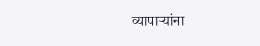व्यापाऱ्यांना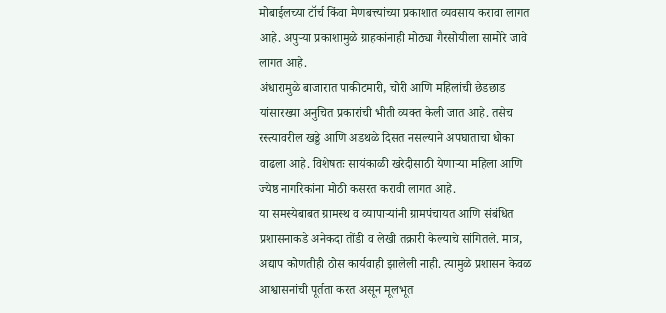मोबाईलच्या टॉर्च किंवा मेणबत्त्यांच्या प्रकाशात व्यवसाय करावा लागत आहे. अपुऱ्या प्रकाशामुळे ग्राहकांनाही मोठ्या गैरसोयीला सामोरे जावे लागत आहे.
अंधारामुळे बाजारात पाकीटमारी, चोरी आणि महिलांची छेडछाड यांसारख्या अनुचित प्रकारांची भीती व्यक्त केली जात आहे. तसेच रस्त्यावरील खड्डे आणि अडथळे दिसत नसल्याने अपघाताचा धोका वाढला आहे. विशेषतः सायंकाळी खरेदीसाठी येणाऱ्या महिला आणि ज्येष्ठ नागरिकांना मोठी कसरत करावी लागत आहे.
या समस्येबाबत ग्रामस्थ व व्यापाऱ्यांनी ग्रामपंचायत आणि संबंधित प्रशासनाकडे अनेकदा तोंडी व लेखी तक्रारी केल्याचे सांगितले. मात्र, अद्याप कोणतीही ठोस कार्यवाही झालेली नाही. त्यामुळे प्रशासन केवळ आश्वासनांची पूर्तता करत असून मूलभूत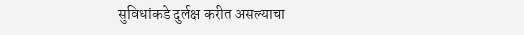सुविधांकडे दुर्लक्ष करीत असल्याचा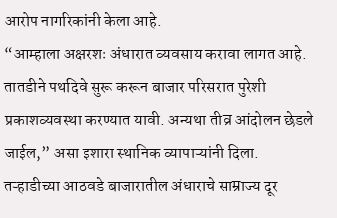आरोप नागरिकांनी केला आहे.
“आम्हाला अक्षरशः अंधारात व्यवसाय करावा लागत आहे. तातडीने पथदिवे सुरू करून बाजार परिसरात पुरेशी प्रकाशव्यवस्था करण्यात यावी. अन्यथा तीव्र आंदोलन छेडले जाईल,” असा इशारा स्थानिक व्यापाऱ्यांनी दिला.
तऱ्हाडीच्या आठवडे बाजारातील अंधाराचे साम्राज्य दूर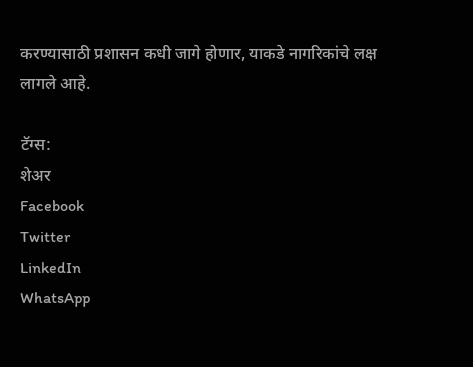करण्यासाठी प्रशासन कधी जागे होणार, याकडे नागरिकांचे लक्ष लागले आहे.

टॅग्स:
शेअर
Facebook
Twitter
LinkedIn
WhatsApp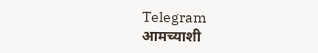Telegram
आमच्याशी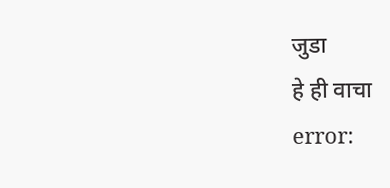जुडा
हे ही वाचा
error: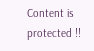Content is protected !!